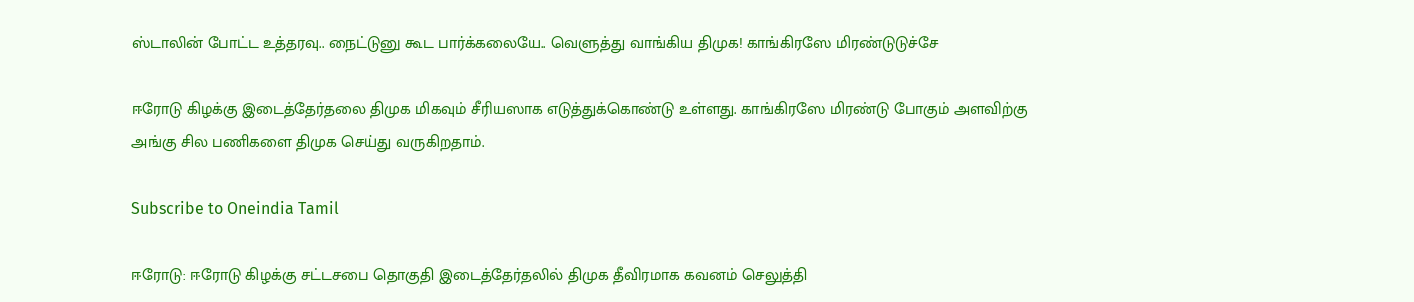ஸ்டாலின் போட்ட உத்தரவு.. நைட்டுனு கூட பார்க்கலையே.. வெளுத்து வாங்கிய திமுக! காங்கிரஸே மிரண்டுடுச்சே

ஈரோடு கிழக்கு இடைத்தேர்தலை திமுக மிகவும் சீரியஸாக எடுத்துக்கொண்டு உள்ளது. காங்கிரஸே மிரண்டு போகும் அளவிற்கு அங்கு சில பணிகளை திமுக செய்து வருகிறதாம்.

Subscribe to Oneindia Tamil

ஈரோடு: ஈரோடு கிழக்கு சட்டசபை தொகுதி இடைத்தேர்தலில் திமுக தீவிரமாக கவனம் செலுத்தி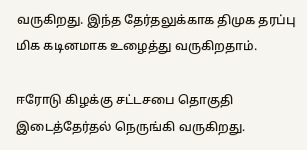வருகிறது. இந்த தேர்தலுக்காக திமுக தரப்பு மிக கடினமாக உழைத்து வருகிறதாம்.

ஈரோடு கிழக்கு சட்டசபை தொகுதி இடைத்தேர்தல் நெருங்கி வருகிறது.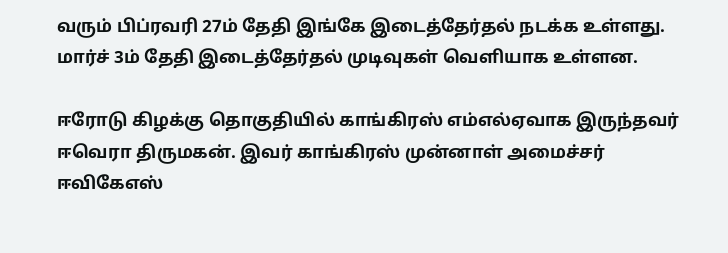வரும் பிப்ரவரி 27ம் தேதி இங்கே இடைத்தேர்தல் நடக்க உள்ளது. மார்ச் 3ம் தேதி இடைத்தேர்தல் முடிவுகள் வெளியாக உள்ளன.

ஈரோடு கிழக்கு தொகுதியில் காங்கிரஸ் எம்எல்ஏவாக இருந்தவர் ஈவெரா திருமகன். இவர் காங்கிரஸ் முன்னாள் அமைச்சர் ஈவிகேஎஸ்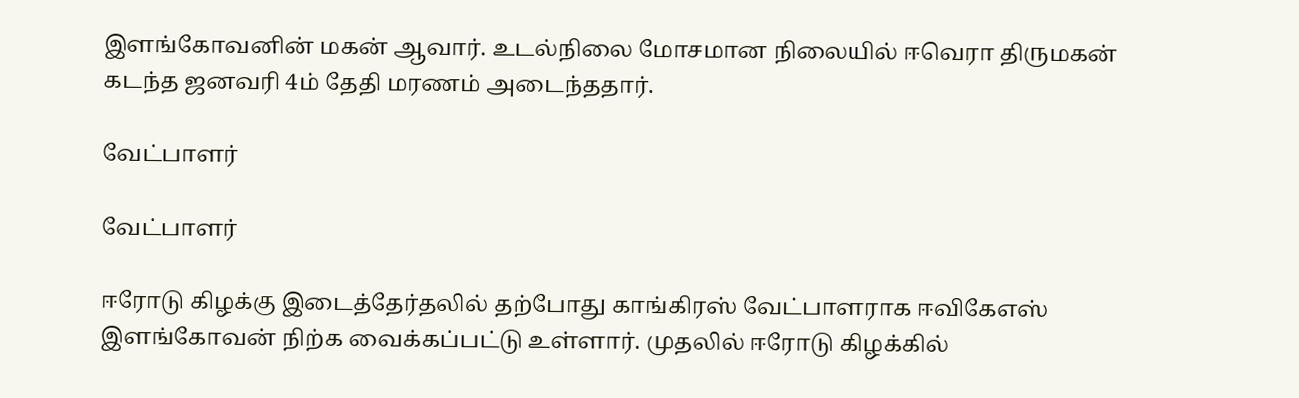இளங்கோவனின் மகன் ஆவார். உடல்நிலை மோசமான நிலையில் ஈவெரா திருமகன் கடந்த ஜனவரி 4ம் தேதி மரணம் அடைந்ததார்.

வேட்பாளர்

வேட்பாளர்

ஈரோடு கிழக்கு இடைத்தேர்தலில் தற்போது காங்கிரஸ் வேட்பாளராக ஈவிகேஎஸ் இளங்கோவன் நிற்க வைக்கப்பட்டு உள்ளார். முதலில் ஈரோடு கிழக்கில்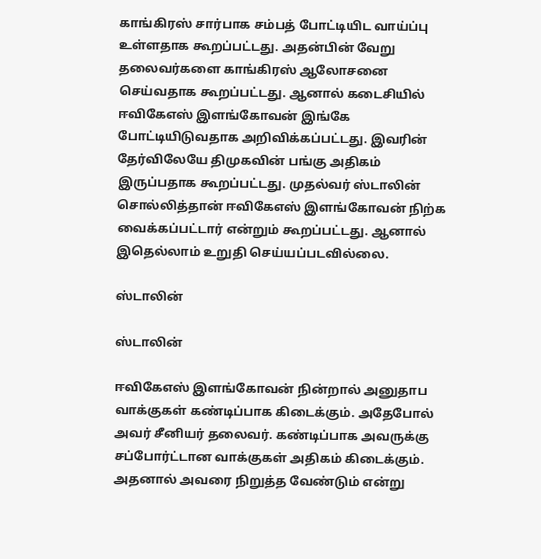காங்கிரஸ் சார்பாக சம்பத் போட்டியிட வாய்ப்பு உள்ளதாக கூறப்பட்டது. அதன்பின் வேறு தலைவர்களை காங்கிரஸ் ஆலோசனை செய்வதாக கூறப்பட்டது. ஆனால் கடைசியில் ஈவிகேஎஸ் இளங்கோவன் இங்கே போட்டியிடுவதாக அறிவிக்கப்பட்டது. இவரின் தேர்விலேயே திமுகவின் பங்கு அதிகம் இருப்பதாக கூறப்பட்டது. முதல்வர் ஸ்டாலின் சொல்லித்தான் ஈவிகேஎஸ் இளங்கோவன் நிற்க வைக்கப்பட்டார் என்றும் கூறப்பட்டது. ஆனால் இதெல்லாம் உறுதி செய்யப்படவில்லை.

ஸ்டாலின்

ஸ்டாலின்

ஈவிகேஎஸ் இளங்கோவன் நின்றால் அனுதாப வாக்குகள் கண்டிப்பாக கிடைக்கும். அதேபோல் அவர் சீனியர் தலைவர். கண்டிப்பாக அவருக்கு சப்போர்ட்டான வாக்குகள் அதிகம் கிடைக்கும். அதனால் அவரை நிறுத்த வேண்டும் என்று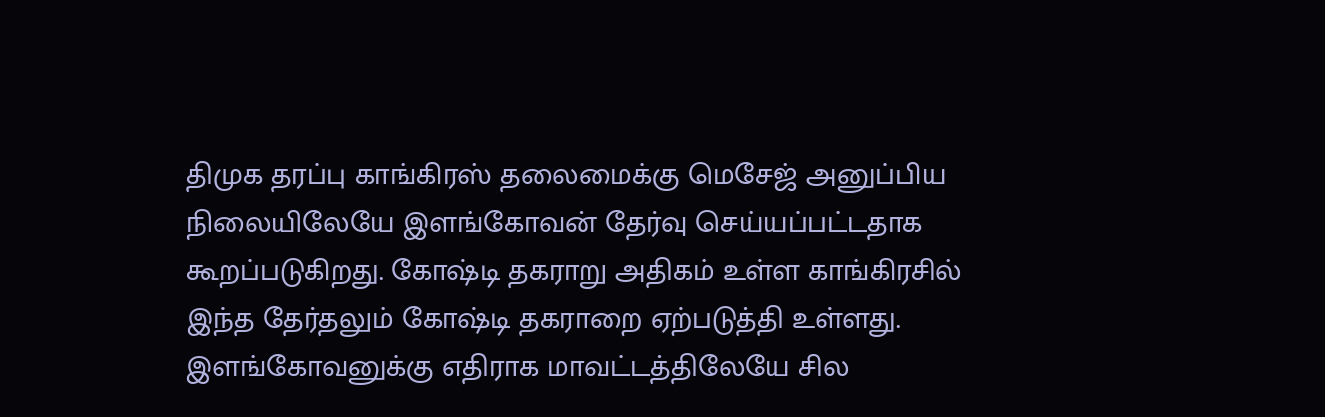திமுக தரப்பு காங்கிரஸ் தலைமைக்கு மெசேஜ் அனுப்பிய நிலையிலேயே இளங்கோவன் தேர்வு செய்யப்பட்டதாக கூறப்படுகிறது. கோஷ்டி தகராறு அதிகம் உள்ள காங்கிரசில் இந்த தேர்தலும் கோஷ்டி தகராறை ஏற்படுத்தி உள்ளது. இளங்கோவனுக்கு எதிராக மாவட்டத்திலேயே சில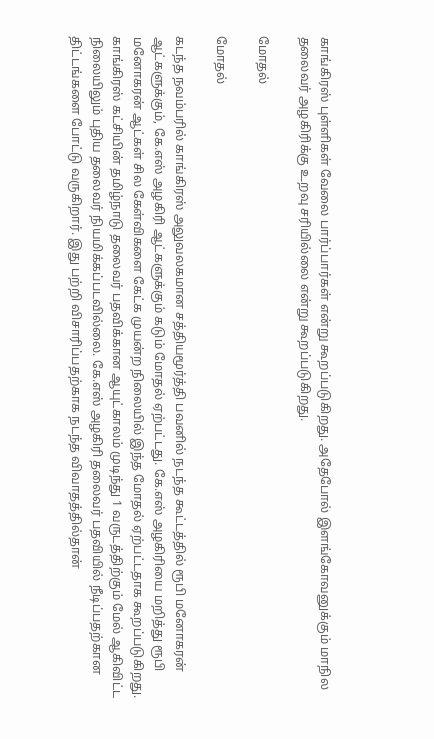காங்கிரஸ் புள்ளிகள் வேலை பார்ப்பார்கள் என்று கூறப்படுகிறது. அதேபோல் இளங்கோவனுக்கும் மாநில தலைவர் அழகிரிக்கு உறவு சரியில்லை என்று கூறப்படுகிறது.

மோதல்

மோதல்

கடந்த நவம்பரில் காங்கிரஸ் அலுவலகமான சத்தியமூர்த்தி பவனில் நடந்த கூட்டத்தில் ரூபி மனோகரன் ஆட்களுக்கும், கே.எஸ் அழகிரி ஆட்களுக்கும் கடும் மோதல் ஏற்பட்டது. கே.எஸ் அழகிரியை மறித்து ரூபி மனோகரன் ஆட்கள் சில கேள்விகளை கேட்க முயன்ற நிலையில் இந்த மோதல் ஏற்பட்டதாக கூறப்படுகிறது. காங்கிரஸ் கட்சியின் தமிழ்நாடு தலைவர் பதவிக்கான ஆயுட்காலம் முடிந்து 1 வருடத்திற்கும் மேல் ஆகிவிட்ட நிலையிலும் புதிய தலைவர் நியமிக்கப்படவில்லை. கே.எஸ் அழகிரி தலைவர் பதவியில் நீடிப்பதற்கான திட்டங்களை போட்டு வருகிறார். இது பற்றி விசாரிப்பதற்காக நடந்த விவாதத்தில்தான்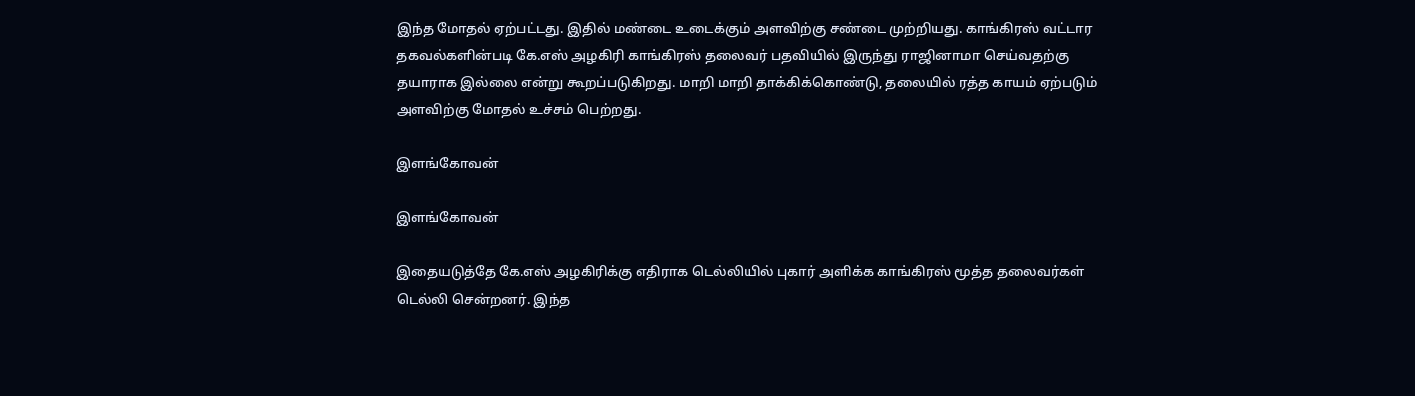இந்த மோதல் ஏற்பட்டது. இதில் மண்டை உடைக்கும் அளவிற்கு சண்டை முற்றியது. காங்கிரஸ் வட்டார தகவல்களின்படி கே.எஸ் அழகிரி காங்கிரஸ் தலைவர் பதவியில் இருந்து ராஜினாமா செய்வதற்கு தயாராக இல்லை என்று கூறப்படுகிறது. மாறி மாறி தாக்கிக்கொண்டு, தலையில் ரத்த காயம் ஏற்படும் அளவிற்கு மோதல் உச்சம் பெற்றது.

இளங்கோவன்

இளங்கோவன்

இதையடுத்தே கே.எஸ் அழகிரிக்கு எதிராக டெல்லியில் புகார் அளிக்க காங்கிரஸ் மூத்த தலைவர்கள் டெல்லி சென்றனர். இந்த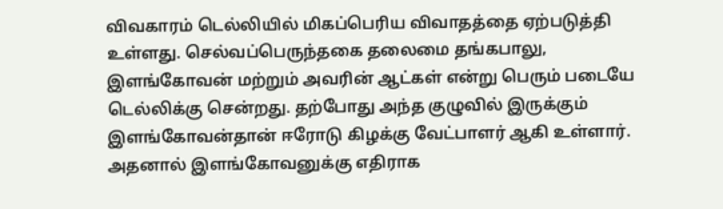விவகாரம் டெல்லியில் மிகப்பெரிய விவாதத்தை ஏற்படுத்தி உள்ளது. செல்வப்பெருந்தகை தலைமை தங்கபாலு, இளங்கோவன் மற்றும் அவரின் ஆட்கள் என்று பெரும் படையே டெல்லிக்கு சென்றது. தற்போது அந்த குழுவில் இருக்கும் இளங்கோவன்தான் ஈரோடு கிழக்கு வேட்பாளர் ஆகி உள்ளார். அதனால் இளங்கோவனுக்கு எதிராக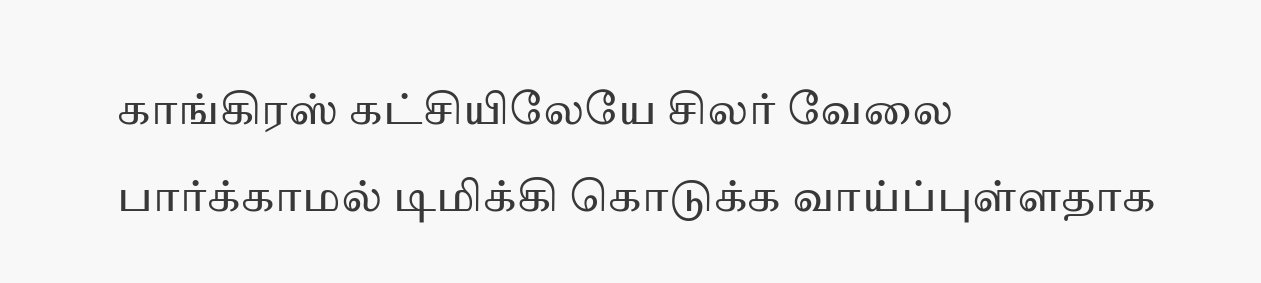காங்கிரஸ் கட்சியிலேயே சிலர் வேலை பார்க்காமல் டிமிக்கி கொடுக்க வாய்ப்புள்ளதாக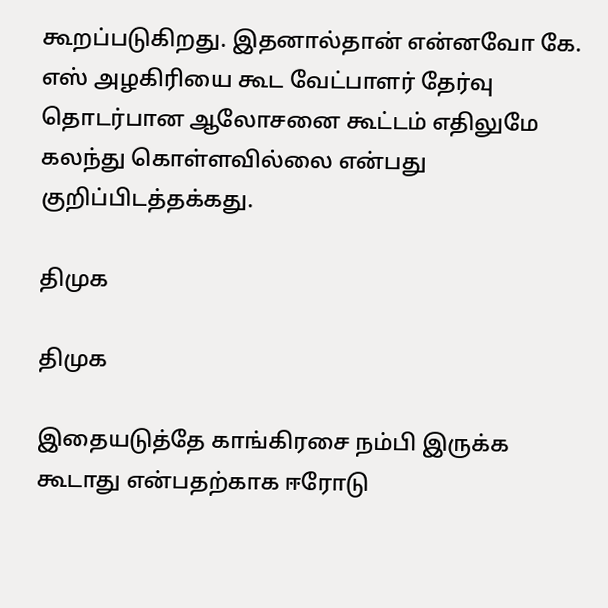கூறப்படுகிறது. இதனால்தான் என்னவோ கே. எஸ் அழகிரியை கூட வேட்பாளர் தேர்வு தொடர்பான ஆலோசனை கூட்டம் எதிலுமே கலந்து கொள்ளவில்லை என்பது குறிப்பிடத்தக்கது.

திமுக

திமுக

இதையடுத்தே காங்கிரசை நம்பி இருக்க கூடாது என்பதற்காக ஈரோடு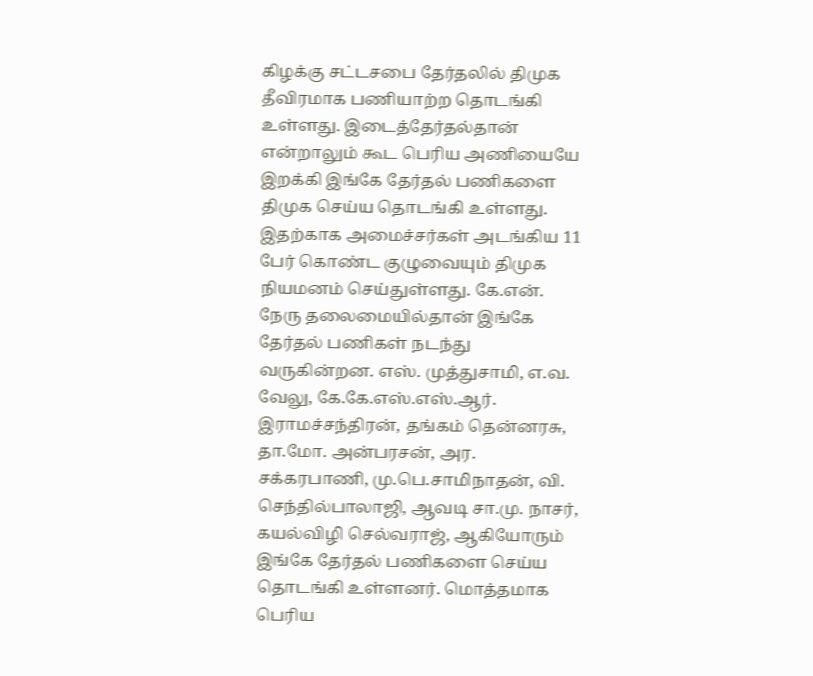கிழக்கு சட்டசபை தேர்தலில் திமுக தீவிரமாக பணியாற்ற தொடங்கி உள்ளது. இடைத்தேர்தல்தான் என்றாலும் கூட பெரிய அணியையே இறக்கி இங்கே தேர்தல் பணிகளை திமுக செய்ய தொடங்கி உள்ளது. இதற்காக அமைச்சர்கள் அடங்கிய 11 பேர் கொண்ட குழுவையும் திமுக நியமனம் செய்துள்ளது. கே.என். நேரு தலைமையில்தான் இங்கே தேர்தல் பணிகள் நடந்து வருகின்றன. எஸ். முத்துசாமி, எ.வ. வேலு, கே.கே.எஸ்.எஸ்.ஆர். இராமச்சந்திரன், தங்கம் தென்னரசு, தா.மோ. அன்பரசன், அர. சக்கரபாணி, மு.பெ.சாமிநாதன், வி. செந்தில்பாலாஜி, ஆவடி சா.மு. நாசர், கயல்விழி செல்வராஜ், ஆகியோரும் இங்கே தேர்தல் பணிகளை செய்ய தொடங்கி உள்ளனர். மொத்தமாக பெரிய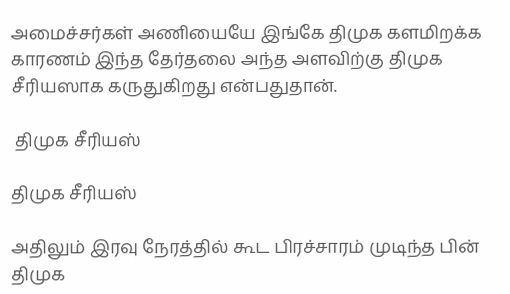அமைச்சர்கள் அணியையே இங்கே திமுக களமிறக்க காரணம் இந்த தேர்தலை அந்த அளவிற்கு திமுக சீரியஸாக கருதுகிறது என்பதுதான்.

 திமுக சீரியஸ்

திமுக சீரியஸ்

அதிலும் இரவு நேரத்தில் கூட பிரச்சாரம் முடிந்த பின் திமுக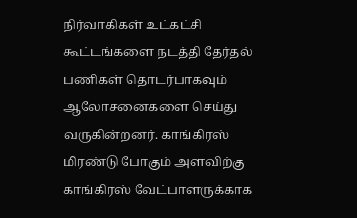நிர்வாகிகள் உட்கட்சி கூட்டங்களை நடத்தி தேர்தல் பணிகள் தொடர்பாகவும் ஆலோசனைகளை செய்து வருகின்றனர். காங்கிரஸ் மிரண்டு போகும் அளவிற்கு காங்கிரஸ் வேட்பாளருக்காக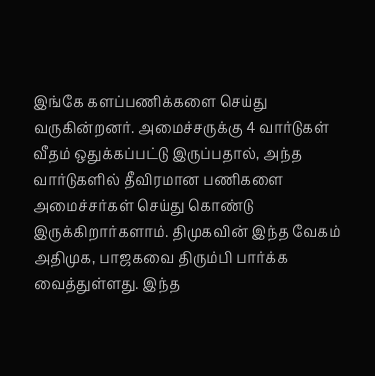இங்கே களப்பணிக்களை செய்து வருகின்றனர். அமைச்சருக்கு 4 வார்டுகள் வீதம் ஒதுக்கப்பட்டு இருப்பதால், அந்த வார்டுகளில் தீவிரமான பணிகளை அமைச்சர்கள் செய்து கொண்டு இருக்கிறார்களாம். திமுகவின் இந்த வேகம் அதிமுக, பாஜகவை திரும்பி பார்க்க வைத்துள்ளது. இந்த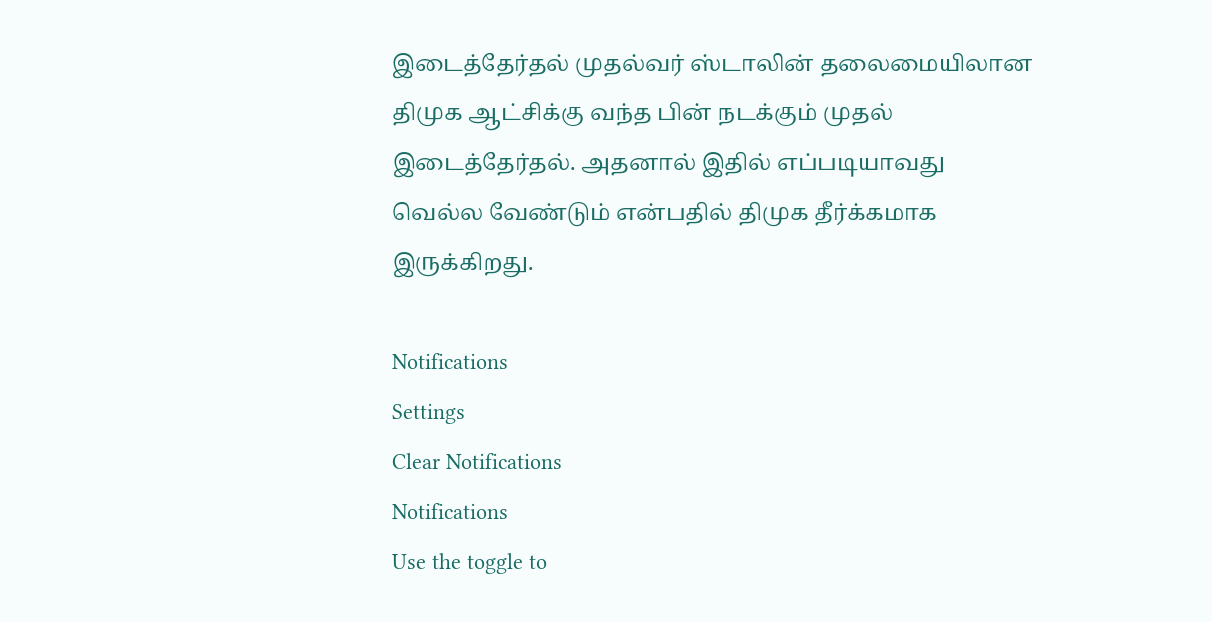இடைத்தேர்தல் முதல்வர் ஸ்டாலின் தலைமையிலான திமுக ஆட்சிக்கு வந்த பின் நடக்கும் முதல் இடைத்தேர்தல். அதனால் இதில் எப்படியாவது வெல்ல வேண்டும் என்பதில் திமுக தீர்க்கமாக இருக்கிறது.

Notifications
Settings
Clear Notifications
Notifications
Use the toggle to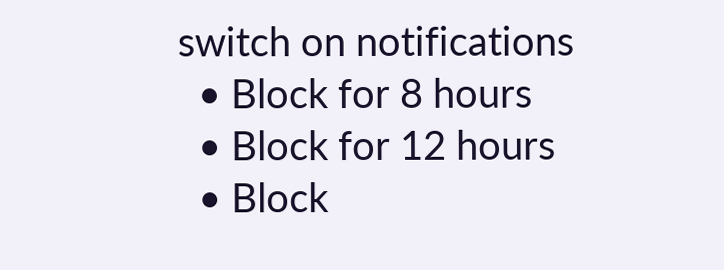switch on notifications
  • Block for 8 hours
  • Block for 12 hours
  • Block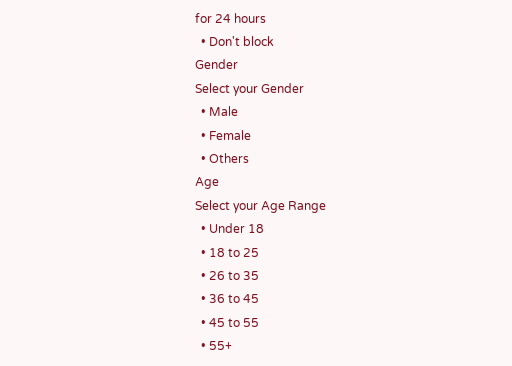for 24 hours
  • Don't block
Gender
Select your Gender
  • Male
  • Female
  • Others
Age
Select your Age Range
  • Under 18
  • 18 to 25
  • 26 to 35
  • 36 to 45
  • 45 to 55
  • 55+